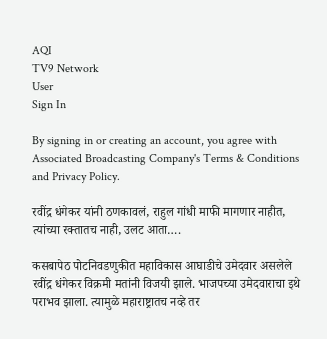AQI
TV9 Network
User
Sign In

By signing in or creating an account, you agree with Associated Broadcasting Company's Terms & Conditions and Privacy Policy.

रवींद्र धंगेकर यांनी ठणकावलं, राहुल गांधी माफी मागणार नाहीत, त्यांच्या रक्तातच नाही, उलट आता….

कसबापेठ पोटनिवडणुकीत महाविकास आघाडीचे उमेदवार असलेले रवींद्र धंगेकर विक्रमी मतांनी विजयी झाले. भाजपच्या उमेदवाराचा इथे पराभव झाला. त्यामुळे महाराष्ट्रातच नव्हे तर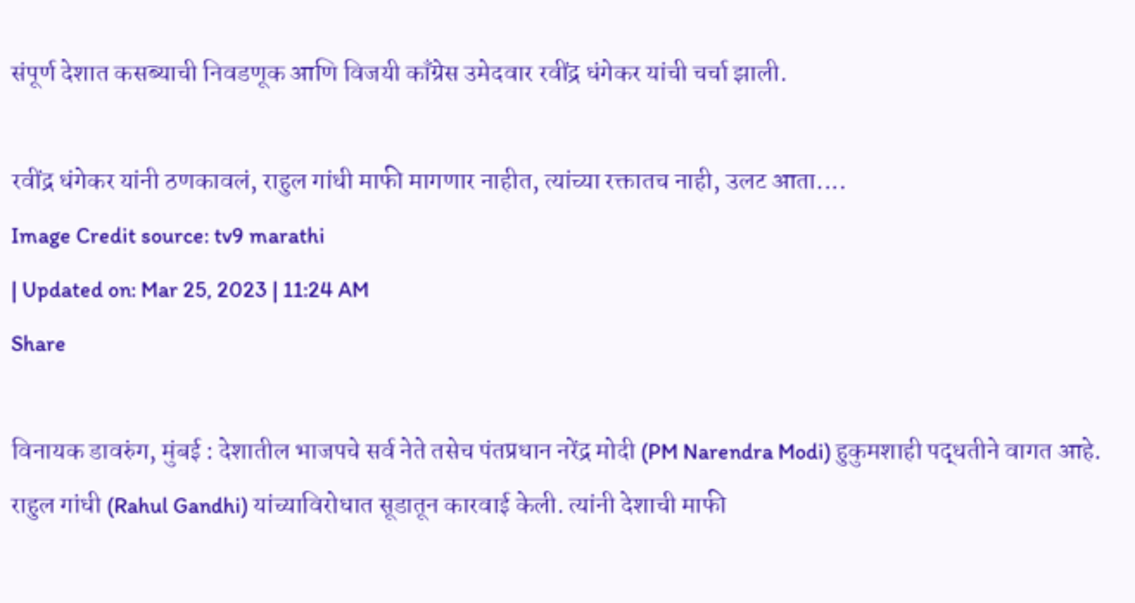संपूर्ण देशात कसब्याची निवडणूक आणि विजयी काँग्रेस उमेदवार रवींद्र धंगेकर यांची चर्चा झाली.

रवींद्र धंगेकर यांनी ठणकावलं, राहुल गांधी माफी मागणार नाहीत, त्यांच्या रक्तातच नाही, उलट आता....
Image Credit source: tv9 marathi
| Updated on: Mar 25, 2023 | 11:24 AM
Share

विनायक डावरुंग, मुंबई : देशातील भाजपचे सर्व नेते तसेच पंतप्रधान नरेंद्र मोदी (PM Narendra Modi) हुकुमशाही पद्धतीने वागत आहे. राहुल गांधी (Rahul Gandhi) यांच्याविरोधात सूडातून कारवाई केली. त्यांनी देशाची माफी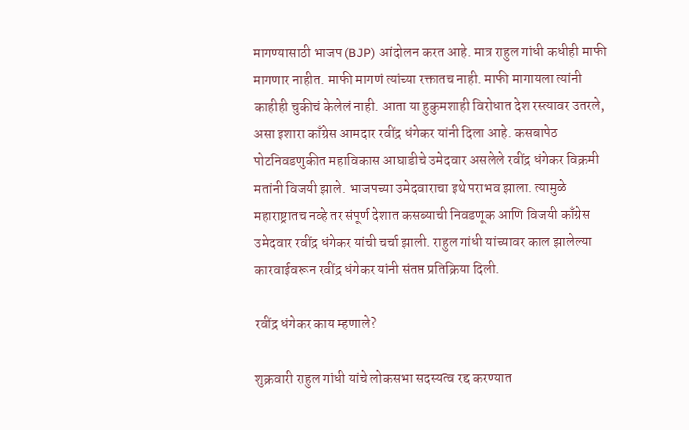मागण्यासाठी भाजप (BJP) आंदोलन करत आहे. मात्र राहुल गांधी कधीही माफी मागणार नाहीत. माफी मागणं त्यांच्या रक्तातच नाही. माफी मागायला त्यांनी काहीही चुकीचं केलेलं नाही. आता या हुकुमशाही विरोधात देश रस्त्यावर उतरले, असा इशारा काँग्रेस आमदार रवींद्र धंगेकर यांनी दिला आहे. कसबापेठ पोटनिवडणुकीत महाविकास आघाडीचे उमेदवार असलेले रवींद्र धंगेकर विक्रमी मतांनी विजयी झाले. भाजपच्या उमेदवाराचा इथे पराभव झाला. त्यामुळे महाराष्ट्रातच नव्हे तर संपूर्ण देशात कसब्याची निवडणूक आणि विजयी काँग्रेस उमेदवार रवींद्र धंगेकर यांची चर्चा झाली. राहुल गांधी यांच्यावर काल झालेल्या कारवाईवरून रवींद्र धंगेकर यांनी संतप्त प्रतिक्रिया दिली.

रवींद्र धंगेकर काय म्हणाले?

शुक्रवारी राहुल गांधी यांचे लोकसभा सदस्यत्व रद्द करण्यात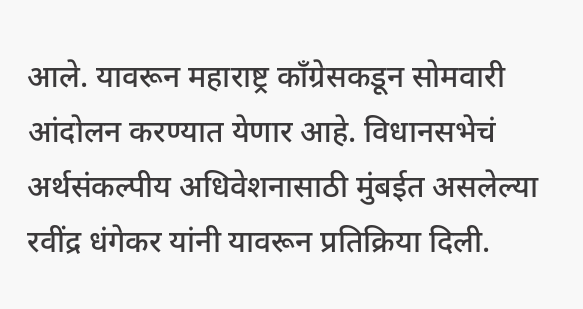आले. यावरून महाराष्ट्र काँग्रेसकडून सोमवारी आंदोलन करण्यात येणार आहे. विधानसभेचं अर्थसंकल्पीय अधिवेशनासाठी मुंबईत असलेल्या रवींद्र धंगेकर यांनी यावरून प्रतिक्रिया दिली.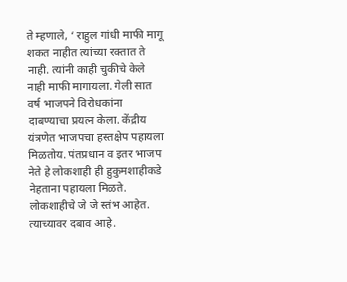ते म्हणाले, ‘ राहुल गांधी माफी मागू शकत नाहीत त्यांच्या रक्तात ते नाही. त्यांनी काही चुकीचे केले नाही माफी मागायला. गेली सात वर्ष भाजपने विरोधकांना दाबण्याचा प्रयत्न केला. केंद्रीय यंत्रणेत भाजपचा हस्तक्षेप पहायला मिळतोय. पंतप्रधान व इतर भाजप नेते हे लोकशाही ही हुकुमशाहीकडे नेहताना पहायला मिळते. लोकशाहीचे जे जे स्तंभ आहेत. त्याच्यावर दबाव आहे.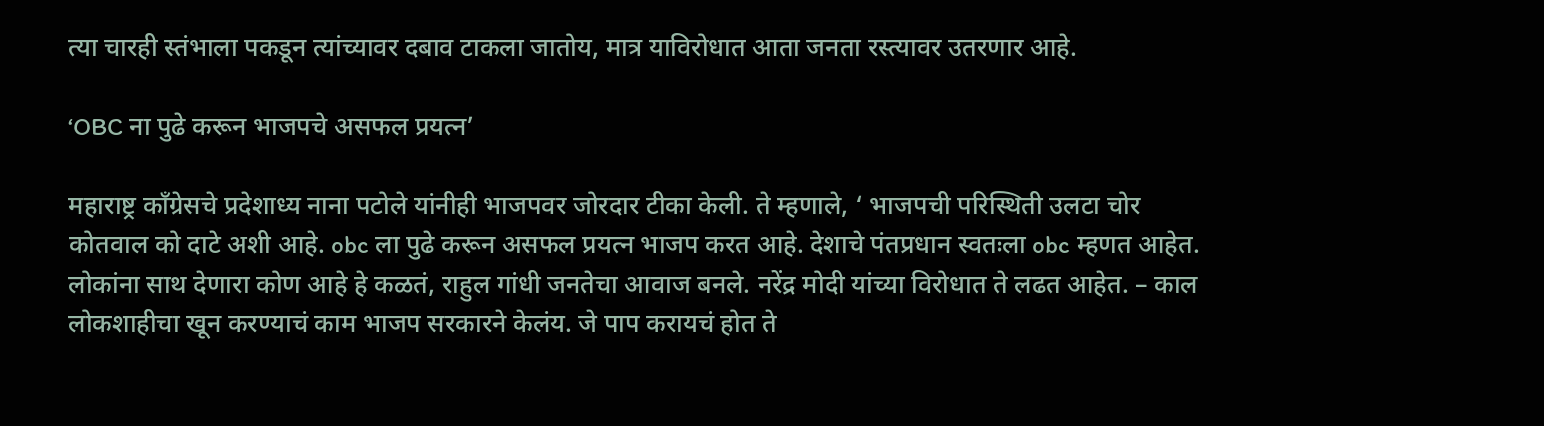त्या चारही स्तंभाला पकडून त्यांच्यावर दबाव टाकला जातोय, मात्र याविरोधात आता जनता रस्त्यावर उतरणार आहे.

‘OBC ना पुढे करून भाजपचे असफल प्रयत्न’

महाराष्ट्र काँग्रेसचे प्रदेशाध्य नाना पटोले यांनीही भाजपवर जोरदार टीका केली. ते म्हणाले, ‘ भाजपची परिस्थिती उलटा चोर कोतवाल को दाटे अशी आहे. obc ला पुढे करून असफल प्रयत्न भाजप करत आहे. देशाचे पंतप्रधान स्वतःला obc म्हणत आहेत. लोकांना साथ देणारा कोण आहे हे कळतं, राहुल गांधी जनतेचा आवाज बनले. नरेंद्र मोदी यांच्या विरोधात ते लढत आहेत. – काल लोकशाहीचा खून करण्याचं काम भाजप सरकारने केलंय. जे पाप करायचं होत ते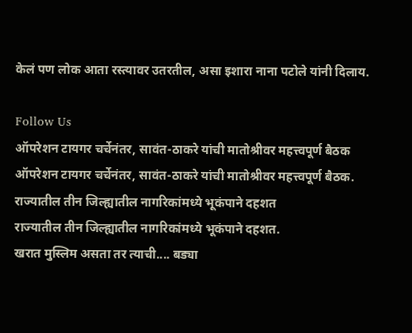केलं पण लोक आता रस्त्यावर उतरतील, असा इशारा नाना पटोले यांनी दिलाय.

Follow Us
ऑपरेशन टायगर चर्चेनंतर, सावंत-ठाकरे यांची मातोश्रीवर महत्त्वपूर्ण बैठक
ऑपरेशन टायगर चर्चेनंतर, सावंत-ठाकरे यांची मातोश्रीवर महत्त्वपूर्ण बैठक.
राज्यातील तीन जिल्ह्यातील नागरिकांमध्ये भूकंपाने दहशत
राज्यातील तीन जिल्ह्यातील नागरिकांमध्ये भूकंपाने दहशत.
खरात मुस्लिम असता तर त्याची.... बड्या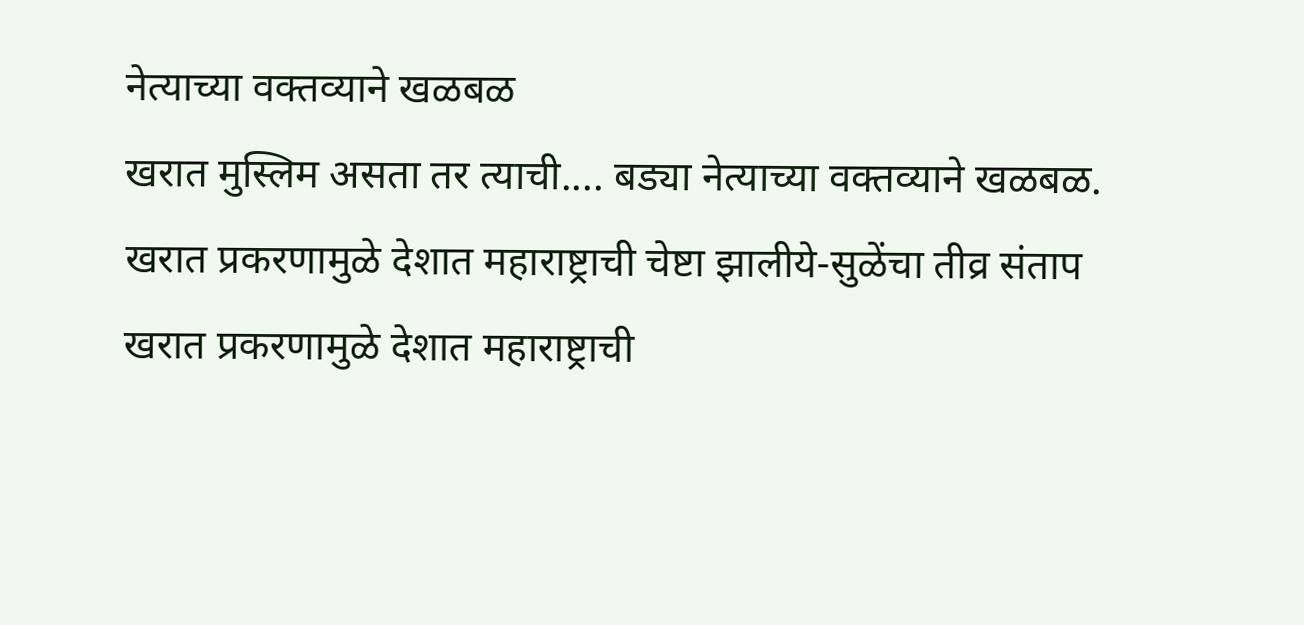नेत्याच्या वक्तव्याने खळबळ
खरात मुस्लिम असता तर त्याची.... बड्या नेत्याच्या वक्तव्याने खळबळ.
खरात प्रकरणामुळे देशात महाराष्ट्राची चेष्टा झालीये-सुळेंचा तीव्र संताप
खरात प्रकरणामुळे देशात महाराष्ट्राची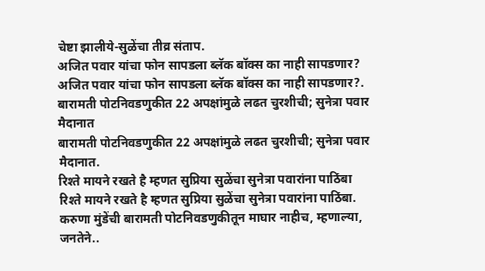चेष्टा झालीये-सुळेंचा तीव्र संताप.
अजित पवार यांचा फोन सापडला ब्लॅक बॉक्स का नाही सापडणार?
अजित पवार यांचा फोन सापडला ब्लॅक बॉक्स का नाही सापडणार?.
बारामती पोटनिवडणुकीत 22 अपक्षांमुळे लढत चुरशीची; सुनेत्रा पवार मैदानात
बारामती पोटनिवडणुकीत 22 अपक्षांमुळे लढत चुरशीची; सुनेत्रा पवार मैदानात.
रिश्ते मायने रखते है म्हणत सुप्रिया सुळेंचा सुनेत्रा पवारांना पाठिंबा
रिश्ते मायने रखते है म्हणत सुप्रिया सुळेंचा सुनेत्रा पवारांना पाठिंबा.
करुणा मुंडेंची बारामती पोटनिवडणुकीतून माघार नाहीच, म्हणाल्या, जनतेने..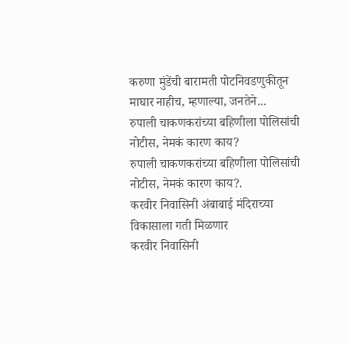करुणा मुंडेंची बारामती पोटनिवडणुकीतून माघार नाहीच, म्हणाल्या, जनतेने...
रुपाली चाकणकरांच्या बहिणीला पोलिसांची नोटीस, नेमकं कारण काय?
रुपाली चाकणकरांच्या बहिणीला पोलिसांची नोटीस, नेमकं कारण काय?.
करवीर निवासिनी अंबाबाई मंदिराच्या विकासाला गती मिळणार
करवीर निवासिनी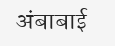अंबाबाई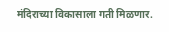मंदिराच्या विकासाला गती मिळणार.